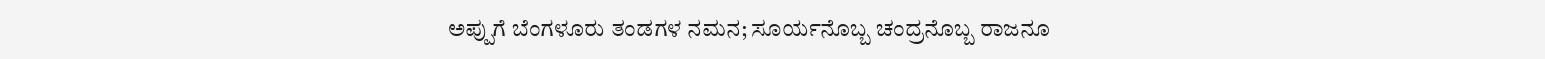ಅಪ್ಪುಗೆ ಬೆಂಗಳೂರು ತಂಡಗಳ ನಮನ; ಸೂರ್ಯನೊಬ್ಬ ಚಂದ್ರನೊಬ್ಬ ರಾಜನೂ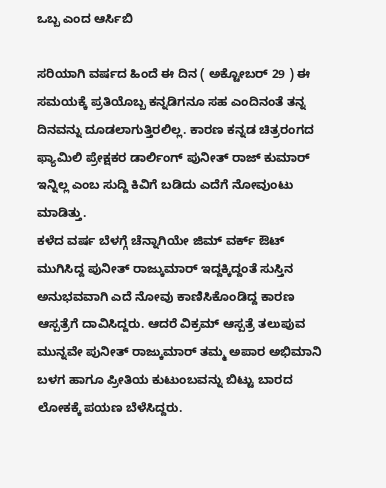ಒಬ್ಬ ಎಂದ ಆರ್ಸಿಬಿ

ಸರಿಯಾಗಿ ವರ್ಷದ ಹಿಂದೆ ಈ ದಿನ ( ಅಕ್ಟೋಬರ್ 29 ) ಈ ಸಮಯಕ್ಕೆ ಪ್ರತಿಯೊಬ್ಬ ಕನ್ನಡಿಗನೂ ಸಹ ಎಂದಿನಂತೆ ತನ್ನ ದಿನವನ್ನು ದೂಡಲಾಗುತ್ತಿರಲಿಲ್ಲ. ಕಾರಣ ಕನ್ನಡ ಚಿತ್ರರಂಗದ ಫ್ಯಾಮಿಲಿ ಪ್ರೇಕ್ಷಕರ ಡಾರ್ಲಿಂಗ್ ಪುನೀತ್ ರಾಜ್ ಕುಮಾರ್ ಇನ್ನಿಲ್ಲ ಎಂಬ ಸುದ್ದಿ ಕಿವಿಗೆ ಬಡಿದು ಎದೆಗೆ ನೋವುಂಟು ಮಾಡಿತ್ತು.
ಕಳೆದ ವರ್ಷ ಬೆಳಗ್ಗೆ ಚೆನ್ನಾಗಿಯೇ ಜಿಮ್ ವರ್ಕ್ ಔಟ್ ಮುಗಿಸಿದ್ದ ಪುನೀತ್ ರಾಜ್ಕುಮಾರ್ ಇದ್ದಕ್ಕಿದ್ದಂತೆ ಸುಸ್ತಿನ ಅನುಭವವಾಗಿ ಎದೆ ನೋವು ಕಾಣಿಸಿಕೊಂಡಿದ್ದ ಕಾರಣ ಆಸ್ಪತ್ರೆಗೆ ದಾವಿಸಿದ್ದರು. ಆದರೆ ವಿಕ್ರಮ್ ಆಸ್ಪತ್ರೆ ತಲುಪುವ ಮುನ್ನವೇ ಪುನೀತ್ ರಾಜ್ಕುಮಾರ್ ತಮ್ಮ ಅಪಾರ ಅಭಿಮಾನಿ ಬಳಗ ಹಾಗೂ ಪ್ರೀತಿಯ ಕುಟುಂಬವನ್ನು ಬಿಟ್ಟು ಬಾರದ ಲೋಕಕ್ಕೆ ಪಯಣ ಬೆಳೆಸಿದ್ದರು.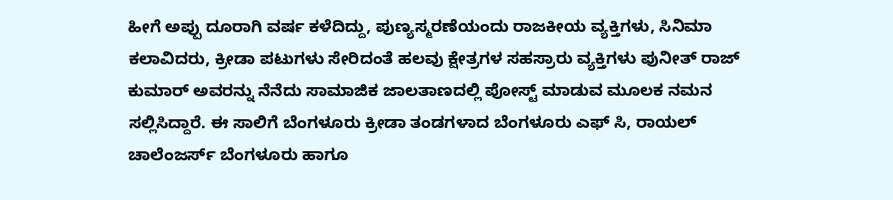ಹೀಗೆ ಅಪ್ಪು ದೂರಾಗಿ ವರ್ಷ ಕಳೆದಿದ್ದು, ಪುಣ್ಯಸ್ಮರಣೆಯಂದು ರಾಜಕೀಯ ವ್ಯಕ್ತಿಗಳು, ಸಿನಿಮಾ ಕಲಾವಿದರು, ಕ್ರೀಡಾ ಪಟುಗಳು ಸೇರಿದಂತೆ ಹಲವು ಕ್ಷೇತ್ರಗಳ ಸಹಸ್ರಾರು ವ್ಯಕ್ತಿಗಳು ಪುನೀತ್ ರಾಜ್ ಕುಮಾರ್ ಅವರನ್ನು ನೆನೆದು ಸಾಮಾಜಿಕ ಜಾಲತಾಣದಲ್ಲಿ ಪೋಸ್ಟ್ ಮಾಡುವ ಮೂಲಕ ನಮನ ಸಲ್ಲಿಸಿದ್ದಾರೆ. ಈ ಸಾಲಿಗೆ ಬೆಂಗಳೂರು ಕ್ರೀಡಾ ತಂಡಗಳಾದ ಬೆಂಗಳೂರು ಎಫ್ ಸಿ, ರಾಯಲ್ ಚಾಲೆಂಜರ್ಸ್ ಬೆಂಗಳೂರು ಹಾಗೂ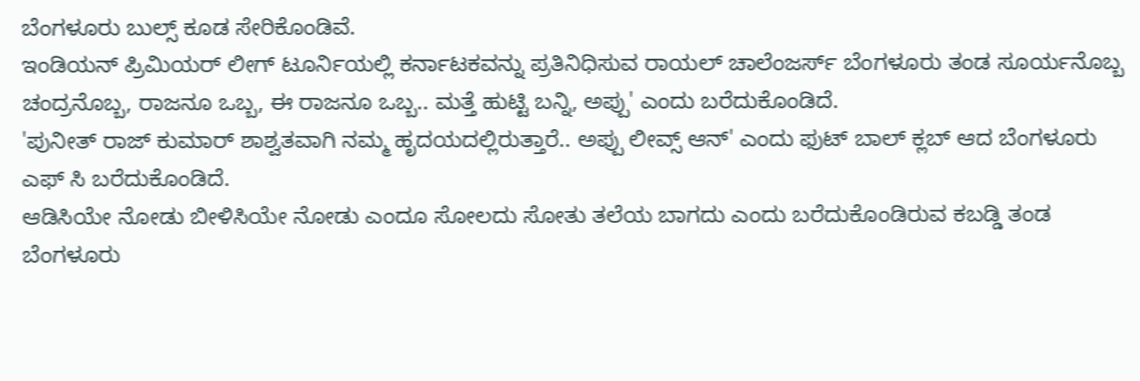ಬೆಂಗಳೂರು ಬುಲ್ಸ್ ಕೂಡ ಸೇರಿಕೊಂಡಿವೆ.
ಇಂಡಿಯನ್ ಪ್ರಿಮಿಯರ್ ಲೀಗ್ ಟೂರ್ನಿಯಲ್ಲಿ ಕರ್ನಾಟಕವನ್ನು ಪ್ರತಿನಿಧಿಸುವ ರಾಯಲ್ ಚಾಲೆಂಜರ್ಸ್ ಬೆಂಗಳೂರು ತಂಡ ಸೂರ್ಯನೊಬ್ಬ ಚಂದ್ರನೊಬ್ಬ, ರಾಜನೂ ಒಬ್ಬ, ಈ ರಾಜನೂ ಒಬ್ಬ.. ಮತ್ತೆ ಹುಟ್ಟಿ ಬನ್ನಿ, ಅಪ್ಪು' ಎಂದು ಬರೆದುಕೊಂಡಿದೆ.
'ಪುನೀತ್ ರಾಜ್ ಕುಮಾರ್ ಶಾಶ್ವತವಾಗಿ ನಮ್ಮ ಹೃದಯದಲ್ಲಿರುತ್ತಾರೆ.. ಅಪ್ಪು ಲೀವ್ಸ್ ಆನ್' ಎಂದು ಫುಟ್ ಬಾಲ್ ಕ್ಲಬ್ ಆದ ಬೆಂಗಳೂರು ಎಫ್ ಸಿ ಬರೆದುಕೊಂಡಿದೆ.
ಆಡಿಸಿಯೇ ನೋಡು ಬೀಳಿಸಿಯೇ ನೋಡು ಎಂದೂ ಸೋಲದು ಸೋತು ತಲೆಯ ಬಾಗದು ಎಂದು ಬರೆದುಕೊಂಡಿರುವ ಕಬಡ್ಡಿ ತಂಡ ಬೆಂಗಳೂರು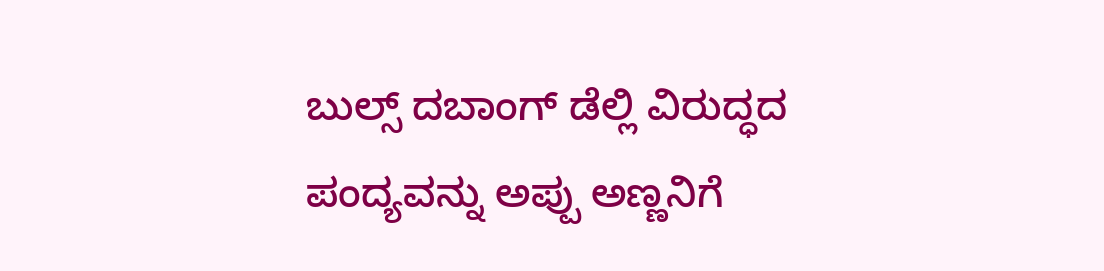ಬುಲ್ಸ್ ದಬಾಂಗ್ ಡೆಲ್ಲಿ ವಿರುದ್ಧದ ಪಂದ್ಯವನ್ನು ಅಪ್ಪು ಅಣ್ಣನಿಗೆ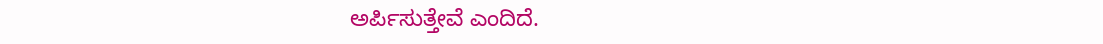ಅರ್ಪಿಸುತ್ತೇವೆ ಎಂದಿದೆ.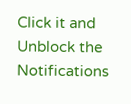Click it and Unblock the Notifications